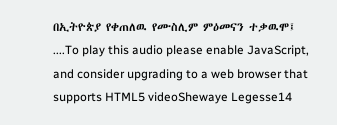በኢትዮጵያ የቀጠለዉ የሙስሊም ምዕመናን ተቃዉሞ፤ ....To play this audio please enable JavaScript, and consider upgrading to a web browser that supports HTML5 videoShewaye Legesse14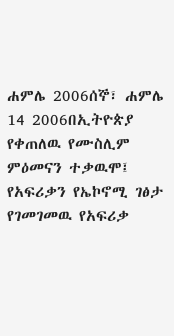ሐምሌ 2006ሰኞ፣ ሐምሌ 14 2006በኢትዮጵያ የቀጠለዉ የሙስሊም ምዕመናን ተቃዉሞ፤ የአፍሪቃን የኤኮኖሚ ገፅታ የገመገመዉ የአፍሪቃ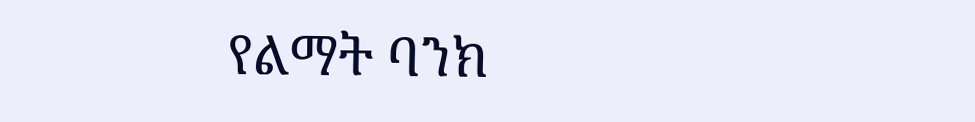የልማት ባንክ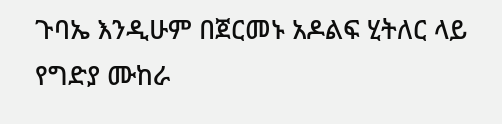ጉባኤ እንዲሁም በጀርመኑ አዶልፍ ሂትለር ላይ የግድያ ሙከራ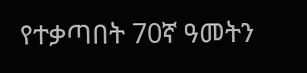የተቃጣበት 70ኛ ዓመትን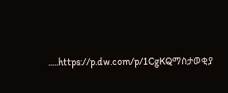.....https://p.dw.com/p/1CgKQማስታወቂያ